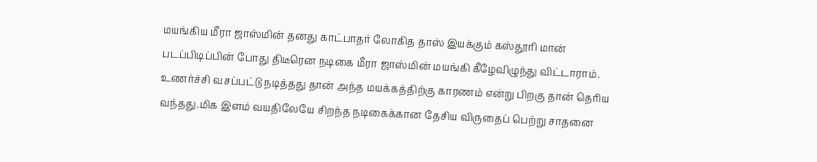மயங்கிய மீரா ஜாஸ்மின் தனது காட்பாதர் லோகித தாஸ் இயக்கும் கஸ்தூரி மான் படப்பிடிப்பின் போது திடீரென நடிகை மீரா ஜாஸ்மின் மயங்கி கீழேவிழுந்து விட்டாராம். உணர்ச்சி வசப்பட்டு நடித்தது தான் அந்த மயக்கத்திற்கு காரணம் என்று பிறகு தான் தெரிய வந்தது.மிக இளம் வயதிலேயே சிறந்த நடிகைக்கான தேசிய விருதைப் பெற்று சாதனை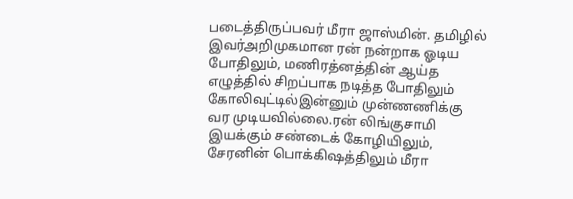படைத்திருப்பவர் மீரா ஜாஸ்மின். தமிழில் இவர்அறிமுகமான ரன் நன்றாக ஓடிய போதிலும், மணிரத்னத்தின் ஆய்த எழுத்தில் சிறப்பாக நடித்த போதிலும் கோலிவுட்டில்இன்னும் முன்ணணிக்கு வர முடியவில்லை.ரன் லிங்குசாமி இயக்கும் சண்டைக் கோழியிலும், சேரனின் பொக்கிஷத்திலும் மீரா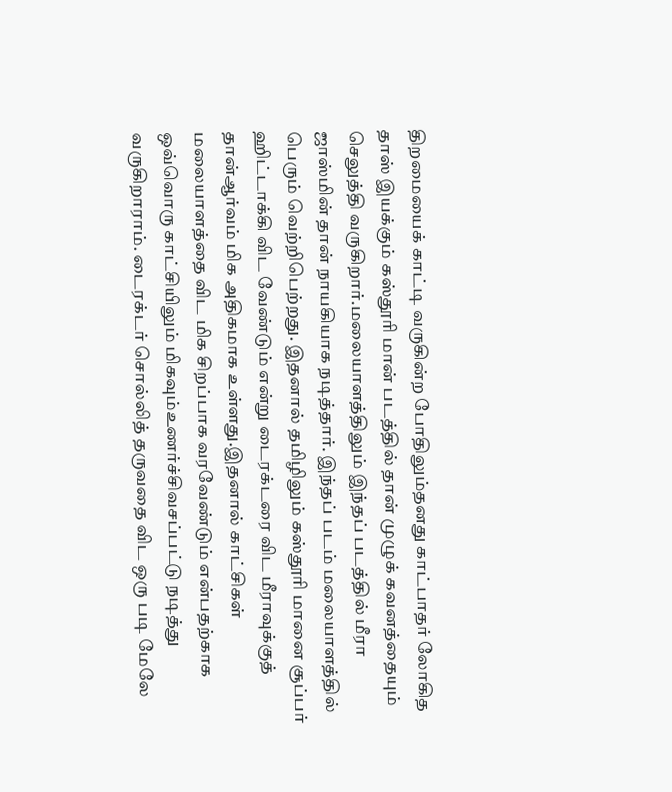திறமையைக் காட்டி வருகின்ற போதிலும்தனது காட்பாதர் லோகித தாஸ் இயக்கும் கஸ்தூரி மான் படத்தில் தான் முழுக் கவனத்தையும் செலுத்தி வருகிறார்.மலையாளத்திலும் இந்தப் படத்தில் மீரா ஜாஸ்மின் தான் நாயகியாக நடித்தார். இந்தப் படம் மலையாளத்தில் பெரும் வெற்றிபெற்றது. இதனால் தமிழிலும் கஸ்தூரி மானை சூப்பர் ஹிட்டாக்கி விட வேண்டும் என்று டைரக்டரை விட மீராவுக்குத் தான்ஆர்வம் மிக அதிகமாக உள்ளது.இதனால் காட்சிகள் மலையாளத்தை விட மிக சிறப்பாக வரவேண்டும் என்பதற்காக ஒவ்வொரு காட்சியிலும் மிகவும்உணர்ச்சிவசப்பட்டு நடித்து வருகிறாராம். டைரக்டர் சொல்லித் தருவதை விட ஒரு படி மேலே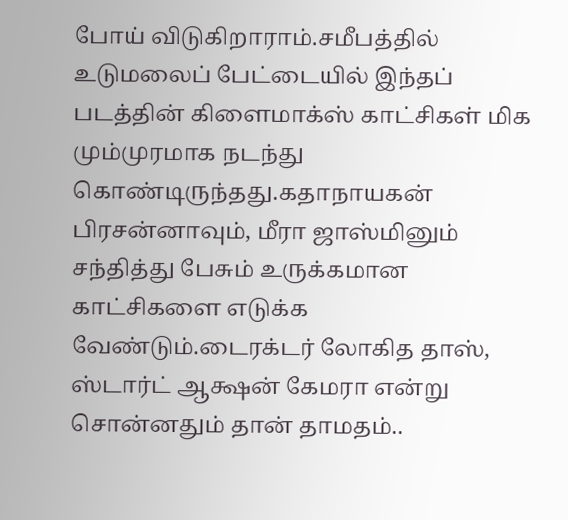போய் விடுகிறாராம்.சமீபத்தில் உடுமலைப் பேட்டையில் இந்தப் படத்தின் கிளைமாக்ஸ் காட்சிகள் மிக மும்முரமாக நடந்து கொண்டிருந்தது.கதாநாயகன் பிரசன்னாவும், மீரா ஜாஸ்மினும் சந்தித்து பேசும் உருக்கமான காட்சிகளை எடுக்க வேண்டும்.டைரக்டர் லோகித தாஸ், ஸ்டார்ட் ஆக்ஷன் கேமரா என்று சொன்னதும் தான் தாமதம்..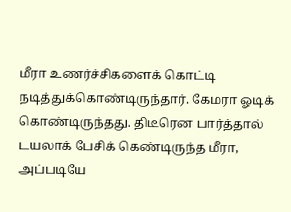மீரா உணர்ச்சிகளைக் கொட்டி நடித்துக்கொண்டிருந்தார். கேமரா ஓடிக் கொண்டிருந்தது. திடீரென பார்த்தால் டயலாக் பேசிக் கெண்டிருந்த மீரா, அப்படியே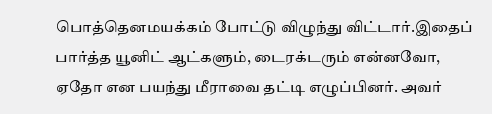பொத்தெனமயக்கம் போட்டு விழுந்து விட்டார்.இதைப் பார்த்த யூனிட் ஆட்களும், டைரக்டரும் என்னவோ, ஏதோ என பயந்து மீராவை தட்டி எழுப்பினர். அவர்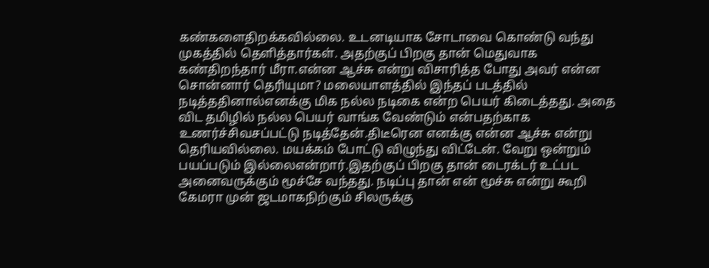கண்களைதிறக்கவில்லை. உடனடியாக சோடாவை கொண்டு வந்து முகத்தில் தெளித்தார்கள். அதற்குப் பிறகு தான் மெதுவாக கண்திறந்தார் மீரா.என்ன ஆச்சு என்று விசாரித்த போது அவர் என்ன சொன்னார் தெரியுமா? மலையாளத்தில் இந்தப் படத்தில் நடித்ததினால்எனக்கு மிக நல்ல நடிகை என்ற பெயர் கிடைத்தது. அதை விட தமிழில் நல்ல பெயர் வாங்க வேண்டும் என்பதற்காக உணர்ச்சிவசப்பட்டு நடித்தேன்.திடீரென எனக்கு என்ன ஆச்சு என்று தெரியவில்லை. மயக்கம் போட்டு விழுந்து விட்டேன். வேறு ஒன்றும் பயப்படும் இல்லைஎன்றார்.இதற்குப் பிறகு தான் டைரக்டர் உட்பட அனைவருக்கும் மூச்சே வந்தது. நடிப்பு தான் என் மூச்சு என்று கூறி கேமரா முன் ஜடமாகநிற்கும் சிலருக்கு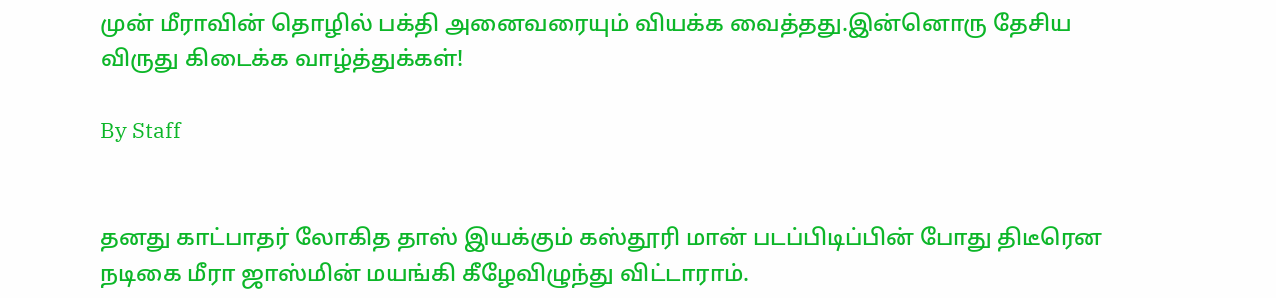முன் மீராவின் தொழில் பக்தி அனைவரையும் வியக்க வைத்தது.இன்னொரு தேசிய விருது கிடைக்க வாழ்த்துக்கள்!

By Staff


தனது காட்பாதர் லோகித தாஸ் இயக்கும் கஸ்தூரி மான் படப்பிடிப்பின் போது திடீரென நடிகை மீரா ஜாஸ்மின் மயங்கி கீழேவிழுந்து விட்டாராம்.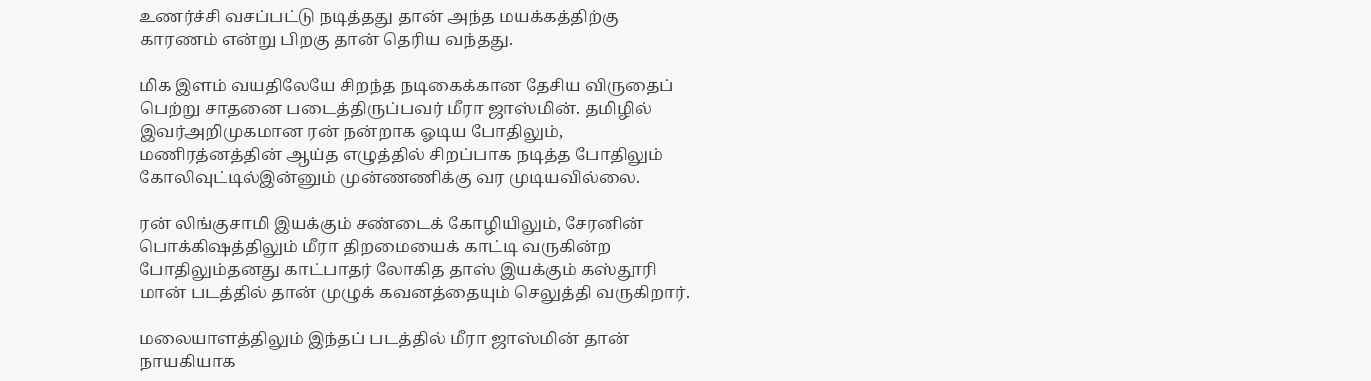உணர்ச்சி வசப்பட்டு நடித்தது தான் அந்த மயக்கத்திற்கு காரணம் என்று பிறகு தான் தெரிய வந்தது.

மிக இளம் வயதிலேயே சிறந்த நடிகைக்கான தேசிய விருதைப் பெற்று சாதனை படைத்திருப்பவர் மீரா ஜாஸ்மின். தமிழில் இவர்அறிமுகமான ரன் நன்றாக ஓடிய போதிலும், மணிரத்னத்தின் ஆய்த எழுத்தில் சிறப்பாக நடித்த போதிலும் கோலிவுட்டில்இன்னும் முன்ணணிக்கு வர முடியவில்லை.

ரன் லிங்குசாமி இயக்கும் சண்டைக் கோழியிலும், சேரனின் பொக்கிஷத்திலும் மீரா திறமையைக் காட்டி வருகின்ற போதிலும்தனது காட்பாதர் லோகித தாஸ் இயக்கும் கஸ்தூரி மான் படத்தில் தான் முழுக் கவனத்தையும் செலுத்தி வருகிறார்.

மலையாளத்திலும் இந்தப் படத்தில் மீரா ஜாஸ்மின் தான் நாயகியாக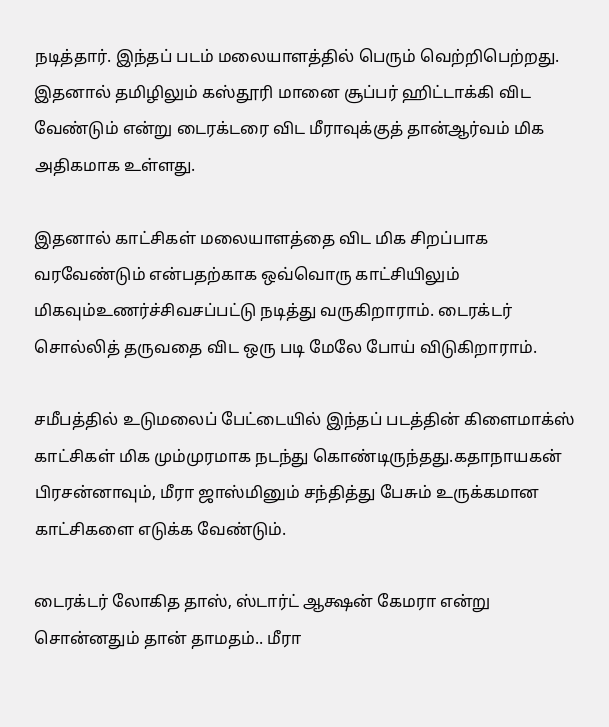நடித்தார். இந்தப் படம் மலையாளத்தில் பெரும் வெற்றிபெற்றது. இதனால் தமிழிலும் கஸ்தூரி மானை சூப்பர் ஹிட்டாக்கி விட வேண்டும் என்று டைரக்டரை விட மீராவுக்குத் தான்ஆர்வம் மிக அதிகமாக உள்ளது.

இதனால் காட்சிகள் மலையாளத்தை விட மிக சிறப்பாக வரவேண்டும் என்பதற்காக ஒவ்வொரு காட்சியிலும் மிகவும்உணர்ச்சிவசப்பட்டு நடித்து வருகிறாராம். டைரக்டர் சொல்லித் தருவதை விட ஒரு படி மேலே போய் விடுகிறாராம்.

சமீபத்தில் உடுமலைப் பேட்டையில் இந்தப் படத்தின் கிளைமாக்ஸ் காட்சிகள் மிக மும்முரமாக நடந்து கொண்டிருந்தது.கதாநாயகன் பிரசன்னாவும், மீரா ஜாஸ்மினும் சந்தித்து பேசும் உருக்கமான காட்சிகளை எடுக்க வேண்டும்.

டைரக்டர் லோகித தாஸ், ஸ்டார்ட் ஆக்ஷன் கேமரா என்று சொன்னதும் தான் தாமதம்.. மீரா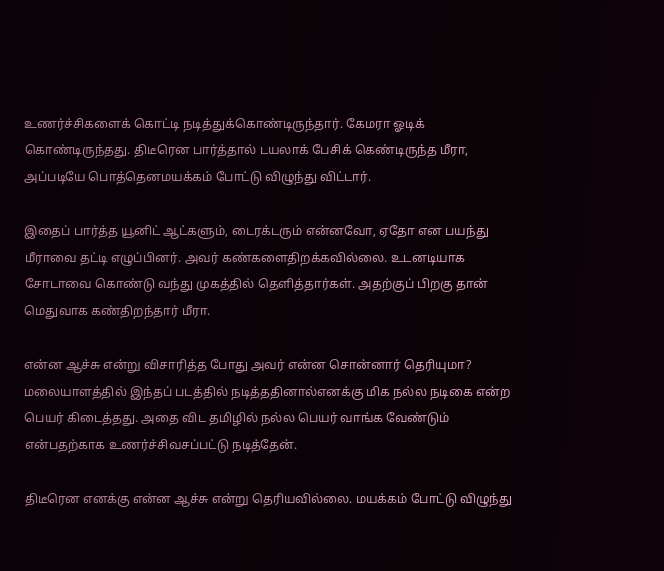உணர்ச்சிகளைக் கொட்டி நடித்துக்கொண்டிருந்தார். கேமரா ஓடிக் கொண்டிருந்தது. திடீரென பார்த்தால் டயலாக் பேசிக் கெண்டிருந்த மீரா, அப்படியே பொத்தெனமயக்கம் போட்டு விழுந்து விட்டார்.

இதைப் பார்த்த யூனிட் ஆட்களும், டைரக்டரும் என்னவோ, ஏதோ என பயந்து மீராவை தட்டி எழுப்பினர். அவர் கண்களைதிறக்கவில்லை. உடனடியாக சோடாவை கொண்டு வந்து முகத்தில் தெளித்தார்கள். அதற்குப் பிறகு தான் மெதுவாக கண்திறந்தார் மீரா.

என்ன ஆச்சு என்று விசாரித்த போது அவர் என்ன சொன்னார் தெரியுமா? மலையாளத்தில் இந்தப் படத்தில் நடித்ததினால்எனக்கு மிக நல்ல நடிகை என்ற பெயர் கிடைத்தது. அதை விட தமிழில் நல்ல பெயர் வாங்க வேண்டும் என்பதற்காக உணர்ச்சிவசப்பட்டு நடித்தேன்.

திடீரென எனக்கு என்ன ஆச்சு என்று தெரியவில்லை. மயக்கம் போட்டு விழுந்து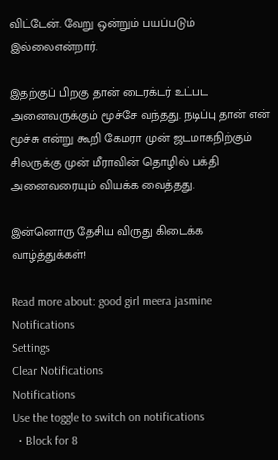விட்டேன். வேறு ஒன்றும் பயப்படும் இல்லைஎன்றார்.

இதற்குப் பிறகு தான் டைரக்டர் உட்பட அனைவருக்கும் மூச்சே வந்தது. நடிப்பு தான் என் மூச்சு என்று கூறி கேமரா முன் ஜடமாகநிற்கும் சிலருக்கு முன் மீராவின் தொழில் பக்தி அனைவரையும் வியக்க வைத்தது.

இன்னொரு தேசிய விருது கிடைக்க வாழ்த்துக்கள்!

Read more about: good girl meera jasmine
Notifications
Settings
Clear Notifications
Notifications
Use the toggle to switch on notifications
  • Block for 8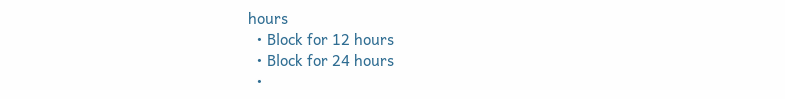hours
  • Block for 12 hours
  • Block for 24 hours
  •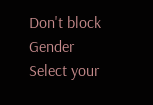Don't block
Gender
Select your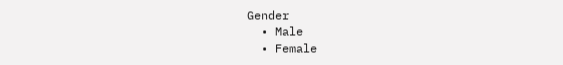Gender
  • Male
  • Female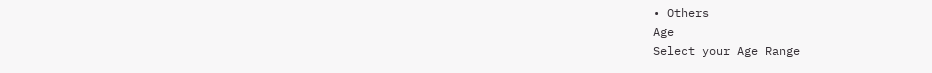• Others
Age
Select your Age Range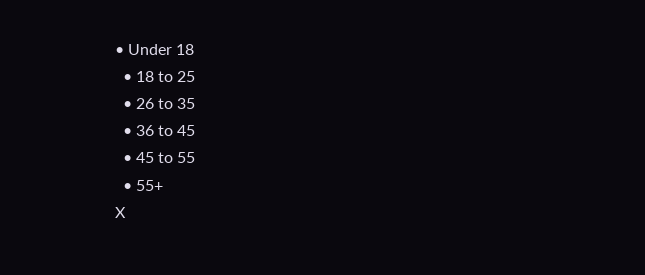• Under 18
  • 18 to 25
  • 26 to 35
  • 36 to 45
  • 45 to 55
  • 55+
X